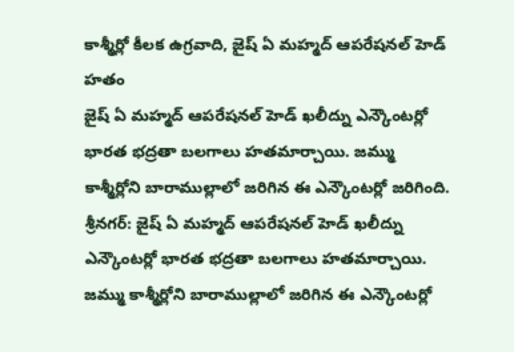కాశ్మీర్లో కీలక ఉగ్రవాది, జైష్ ఏ మహ్మద్ ఆపరేషనల్ హెడ్ హతం
జైష్ ఏ మహ్మద్ ఆపరేషనల్ హెడ్ ఖలీద్ను ఎన్కౌంటర్లో భారత భద్రతా బలగాలు హతమార్చాయి. జమ్ము కాశ్మీర్లోని బారాముల్లాలో జరిగిన ఈ ఎన్కౌంటర్లో జరిగింది.
శ్రీనగర్: జైష్ ఏ మహ్మద్ ఆపరేషనల్ హెడ్ ఖలీద్ను ఎన్కౌంటర్లో భారత భద్రతా బలగాలు హతమార్చాయి. జమ్ము కాశ్మీర్లోని బారాముల్లాలో జరిగిన ఈ ఎన్కౌంటర్లో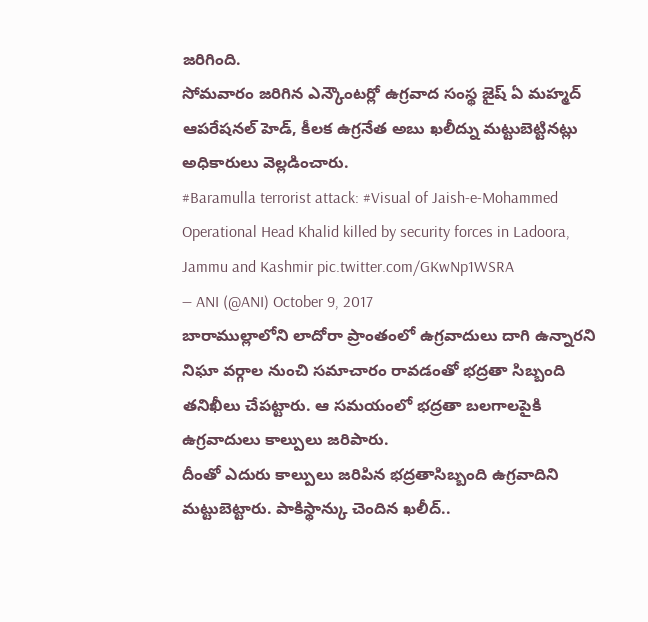జరిగింది.
సోమవారం జరిగిన ఎన్కౌంటర్లో ఉగ్రవాద సంస్థ జైష్ ఏ మహ్మద్ ఆపరేషనల్ హెడ్, కీలక ఉగ్రనేత అబు ఖలీద్ను మట్టుబెట్టినట్లు అధికారులు వెల్లడించారు.
#Baramulla terrorist attack: #Visual of Jaish-e-Mohammed Operational Head Khalid killed by security forces in Ladoora, Jammu and Kashmir pic.twitter.com/GKwNp1WSRA
— ANI (@ANI) October 9, 2017
బారాముల్లాలోని లాదోరా ప్రాంతంలో ఉగ్రవాదులు దాగి ఉన్నారని నిఘా వర్గాల నుంచి సమాచారం రావడంతో భద్రతా సిబ్బంది తనిఖీలు చేపట్టారు. ఆ సమయంలో భద్రతా బలగాలపైకి ఉగ్రవాదులు కాల్పులు జరిపారు.
దీంతో ఎదురు కాల్పులు జరిపిన భద్రతాసిబ్బంది ఉగ్రవాదిని మట్టుబెట్టారు. పాకిస్థాన్కు చెందిన ఖలీద్..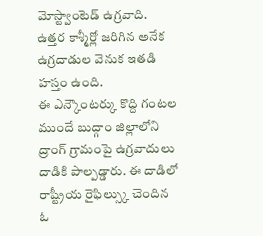మోస్ట్వాంటెడ్ ఉగ్రవాది. ఉత్తర కాశ్మీర్లో జరిగిన అనేక ఉగ్రదాడుల వెనుక ఇతడి హస్తం ఉంది.
ఈ ఎన్కౌంటర్కు కొద్ది గంటల ముందే బుద్గాం జిల్లాలోని ద్రాంగ్ గ్రామంపై ఉగ్రవాదులు దాడికి పాల్పడ్డారు. ఈ దాడిలో రాష్ట్రీయ రైఫిల్స్కు చెందిన ఓ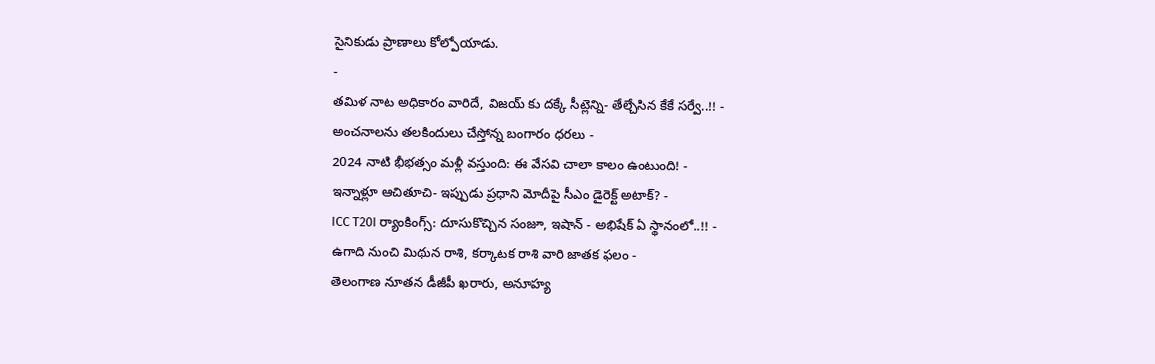సైనికుడు ప్రాణాలు కోల్పోయాడు.
-
తమిళ నాట అధికారం వారిదే, విజయ్ కు దక్కే సీట్లెన్ని- తేల్చేసిన కేకే సర్వే..!! -
అంచనాలను తలకిందులు చేస్తోన్న బంగారం ధరలు -
2024 నాటి భీభత్సం మళ్లీ వస్తుంది: ఈ వేసవి చాలా కాలం ఉంటుంది! -
ఇన్నాళ్లూ ఆచితూచి- ఇప్పుడు ప్రధాని మోదీపై సీఎం డైరెక్ట్ అటాక్? -
ICC T20I ర్యాంకింగ్స్: దూసుకొచ్చిన సంజూ, ఇషాన్ - అభిషేక్ ఏ స్థానంలో..!! -
ఉగాది నుంచి మిథున రాశి, కర్కాటక రాశి వారి జాతక ఫలం -
తెలంగాణ నూతన డీజీపీ ఖరారు, అనూహ్య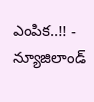ఎంపిక..!! -
న్యూజిలాండ్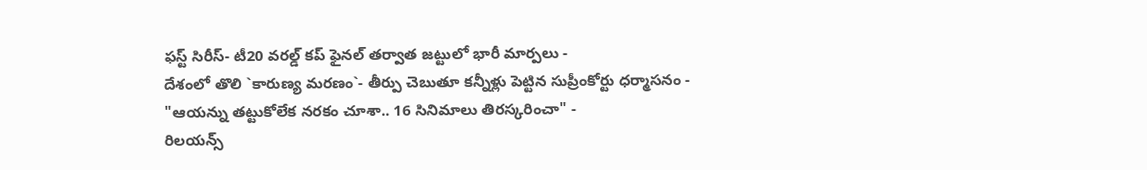ఫస్ట్ సిరీస్- టీ20 వరల్డ్ కప్ ఫైనల్ తర్వాత జట్టులో భారీ మార్పలు -
దేశంలో తొలి `కారుణ్య మరణం`- తీర్పు చెబుతూ కన్నీళ్లు పెట్టిన సుప్రీంకోర్టు ధర్మాసనం -
"ఆయన్ను తట్టుకోలేక నరకం చూశా.. 16 సినిమాలు తిరస్కరించా" -
రిలయన్స్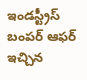ఇండస్ట్రీస్ బంపర్ ఆఫర్ ఇచ్చిన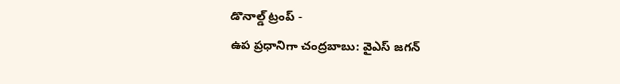డొనాల్డ్ ట్రంప్ -
ఉప ప్రధానిగా చంద్రబాబు: వైఎస్ జగన్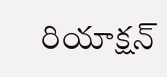రియాక్షన్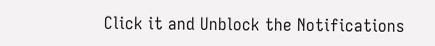Click it and Unblock the Notifications